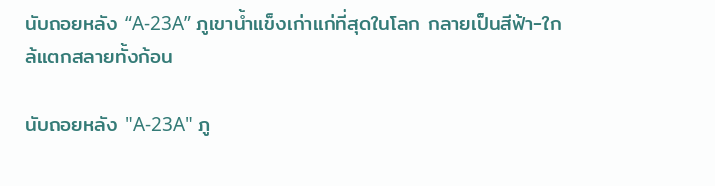นับถอยหลัง “A-23A” ภูเขาน้ำแข็งเก่าแก่ที่สุดในโลก กลายเป็นสีฟ้า-ใกล้แตกสลายทั้งก้อน

นับถอยหลัง "A-23A" ภู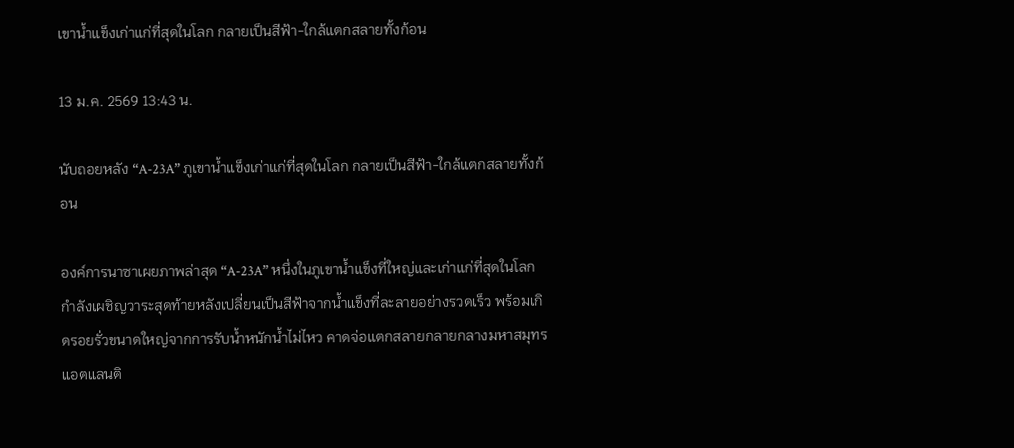เขาน้ำแข็งเก่าแก่ที่สุดในโลก กลายเป็นสีฟ้า-ใกล้แตกสลายทั้งก้อน

13 ม.ค. 2569 13:43 น.

นับถอยหลัง “A-23A” ภูเขาน้ำแข็งเก่าแก่ที่สุดในโลก กลายเป็นสีฟ้า-ใกล้แตกสลายทั้งก้อน

องค์การนาซาเผยภาพล่าสุด “A-23A” หนึ่งในภูเขาน้ำแข็งที่ใหญ่และเก่าแก่ที่สุดในโลก กำลังเผชิญวาระสุดท้ายหลังเปลี่ยนเป็นสีฟ้าจากน้ำแข็งที่ละลายอย่างรวดเร็ว พร้อมเกิดรอยรั่วขนาดใหญ่จากการรับน้ำหนักน้ำไม่ไหว คาดจ่อแตกสลายกลายกลางมหาสมุทรแอตแลนติ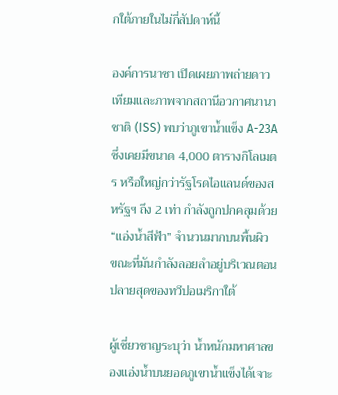กใต้ภายในไม่กี่สัปดาห์นี้

องค์การนาซา เปิดเผยภาพถ่ายดาวเทียมและภาพจากสถานีอวกาศนานาชาติ (ISS) พบว่าภูเขาน้ำแข็ง A-23A ซึ่งเคยมีขนาด 4,000 ตารางกิโลเมตร หรือใหญ่กว่ารัฐโรดไอแลนด์ของสหรัฐฯ ถึง 2 เท่า กำลังถูกปกคลุมด้วย “แอ่งน้ำสีฟ้า” จำนวนมากบนพื้นผิว ขณะที่มันกำลังลอยลำอยู่บริเวณตอนปลายสุดของทวีปอเมริกาใต้

ผู้เชี่ยวชาญระบุว่า น้ำหนักมหาศาลของแอ่งน้ำบนยอดภูเขาน้ำแข็งได้เจาะ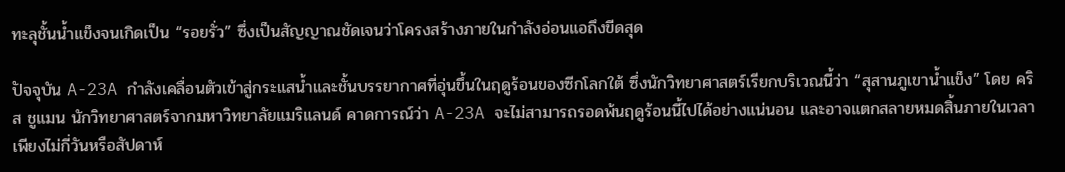ทะลุชั้นน้ำแข็งจนเกิดเป็น “รอยรั่ว” ซึ่งเป็นสัญญาณชัดเจนว่าโครงสร้างภายในกำลังอ่อนแอถึงขีดสุด

ปัจจุบัน A-23A กำลังเคลื่อนตัวเข้าสู่กระแสน้ำและชั้นบรรยากาศที่อุ่นขึ้นในฤดูร้อนของซีกโลกใต้ ซึ่งนักวิทยาศาสตร์เรียกบริเวณนี้ว่า “สุสานภูเขาน้ำแข็ง” โดย คริส ชูแมน นักวิทยาศาสตร์จากมหาวิทยาลัยแมริแลนด์ คาดการณ์ว่า A-23A จะไม่สามารถรอดพ้นฤดูร้อนนี้ไปได้อย่างแน่นอน และอาจแตกสลายหมดสิ้นภายในเวลาเพียงไม่กี่วันหรือสัปดาห์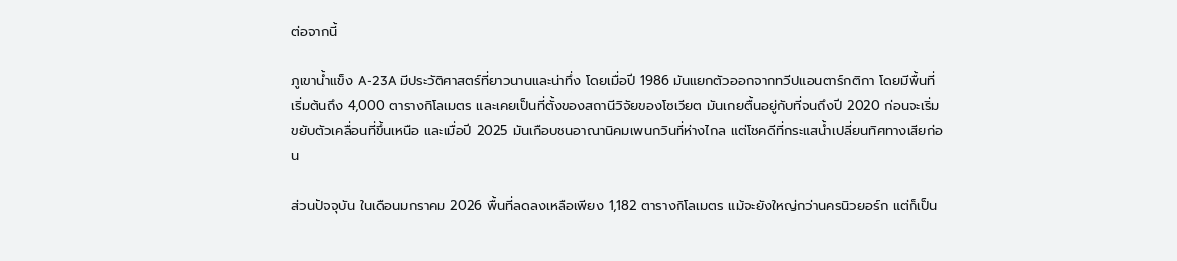ต่อจากนี้

ภูเขาน้ำแข็ง A-23A มีประวัติศาสตร์ที่ยาวนานและน่าทึ่ง โดยเมื่อปี 1986 มันแยกตัวออกจากทวีปแอนตาร์กติกา โดยมีพื้นที่เริ่มต้นถึง 4,000 ตารางกิโลเมตร และเคยเป็นที่ตั้งของสถานีวิจัยของโซเวียต มันเกยตื้นอยู่กับที่จนถึงปี 2020 ก่อนจะเริ่มขยับตัวเคลื่อนที่ขึ้นเหนือ และเมื่อปี 2025 มันเกือบชนอาณานิคมเพนกวินที่ห่างไกล แต่โชคดีที่กระแสน้ำเปลี่ยนทิศทางเสียก่อน

ส่วนปัจจุบัน ในเดือนมกราคม 2026 พื้นที่ลดลงเหลือเพียง 1,182 ตารางกิโลเมตร แม้จะยังใหญ่กว่านครนิวยอร์ก แต่ก็เป็น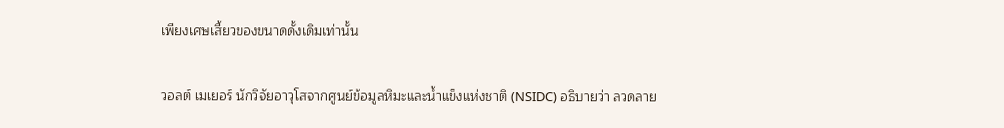เพียงเศษเสี้ยวของขนาดดั้งเดิมเท่านั้น

วอลต์ เมเยอร์ นักวิจัยอาวุโสจากศูนย์ข้อมูลหิมะและน้ำแข็งแห่งชาติ (NSIDC) อธิบายว่า ลวดลาย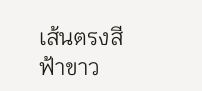เส้นตรงสีฟ้าขาว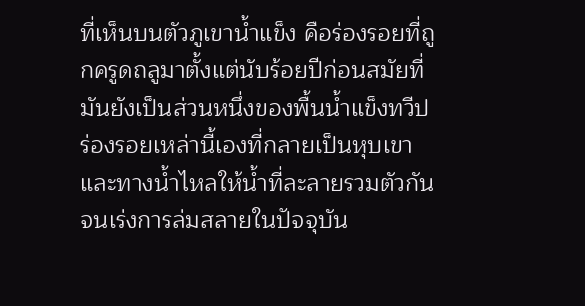ที่เห็นบนตัวภูเขาน้ำแข็ง คือร่องรอยที่ถูกครูดถลูมาตั้งแต่นับร้อยปีก่อนสมัยที่มันยังเป็นส่วนหนึ่งของพื้นน้ำแข็งทวีป ร่องรอยเหล่านี้เองที่กลายเป็นหุบเขาและทางน้ำไหลให้น้ำที่ละลายรวมตัวกันจนเร่งการล่มสลายในปัจจุบัน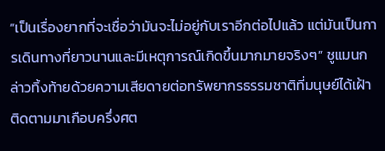“เป็นเรื่องยากที่จะเชื่อว่ามันจะไม่อยู่กับเราอีกต่อไปแล้ว แต่มันเป็นการเดินทางที่ยาวนานและมีเหตุการณ์เกิดขึ้นมากมายจริงๆ” ชูแมนกล่าวทิ้งท้ายด้วยความเสียดายต่อทรัพยากรธรรมชาติที่มนุษย์ได้เฝ้าติดตามมาเกือบครึ่งศต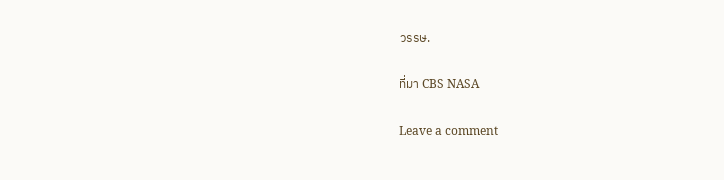วรรษ.

ที่มา CBS NASA

Leave a comment